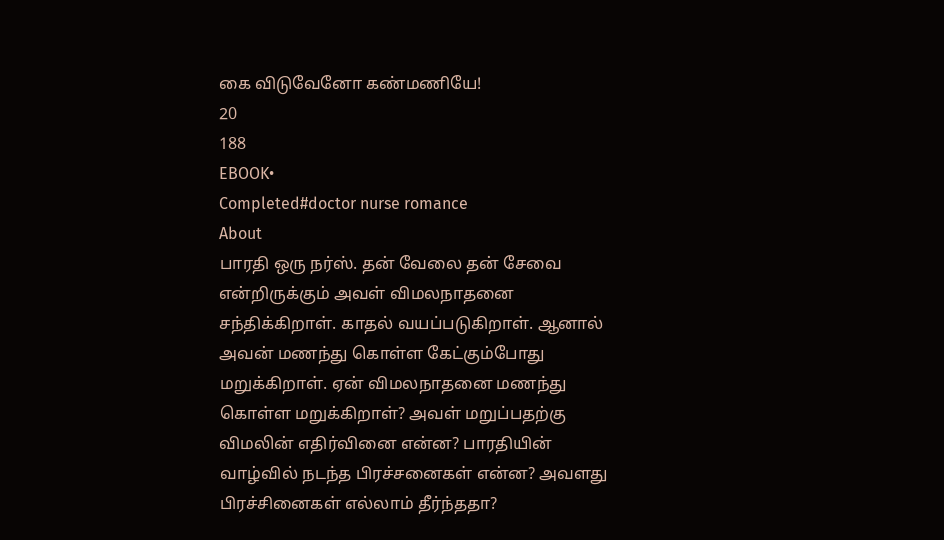கை விடுவேனோ கண்மணியே!
20
188
EBOOK•
Completed#doctor nurse romance
About
பாரதி ஒரு நர்ஸ். தன் வேலை தன் சேவை என்றிருக்கும் அவள் விமலநாதனை சந்திக்கிறாள். காதல் வயப்படுகிறாள். ஆனால் அவன் மணந்து கொள்ள கேட்கும்போது மறுக்கிறாள். ஏன் விமலநாதனை மணந்து கொள்ள மறுக்கிறாள்? அவள் மறுப்பதற்கு விமலின் எதிர்வினை என்ன? பாரதியின் வாழ்வில் நடந்த பிரச்சனைகள் என்ன? அவளது பிரச்சினைகள் எல்லாம் தீர்ந்ததா?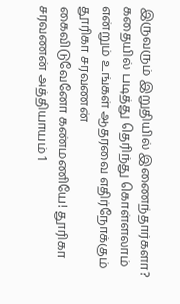இருவரும் இறுதியில் இணைந்தார்களா? கதையில் படித்து தெரிந்து கொள்ளலாம்
என்றும் உங்கள் ஆதரவை எதிர்நோக்கும்
தூரிகா சரவணன்
கைவிடுவேனோ கண்மணியே! தூரிகா சரவணன் அத்தியாயம் 1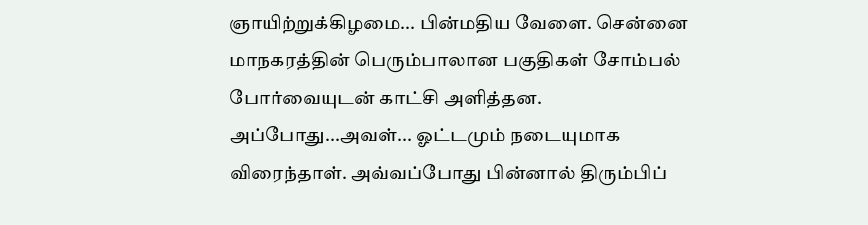ஞாயிற்றுக்கிழமை... பின்மதிய வேளை. சென்னை மாநகரத்தின் பெரும்பாலான பகுதிகள் சோம்பல் போர்வையுடன் காட்சி அளித்தன. அப்போது...அவள்... ஓட்டமும் நடையுமாக விரைந்தாள். அவ்வப்போது பின்னால் திரும்பிப்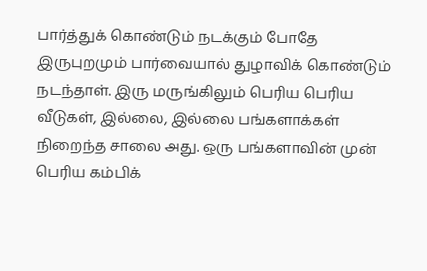பார்த்துக் கொண்டும் நடக்கும் போதே இருபுறமும் பார்வையால் துழாவிக் கொண்டும் நடந்தாள். இரு மருங்கிலும் பெரிய பெரிய வீடுகள், இல்லை, இல்லை பங்களாக்கள் நிறைந்த சாலை அது. ஒரு பங்களாவின் முன் பெரிய கம்பிக்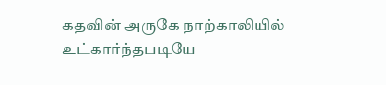கதவின் அருகே நாற்காலியில் உட்கார்ந்தபடியே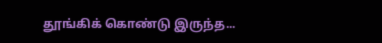தூங்கிக் கொண்டு இருந்த...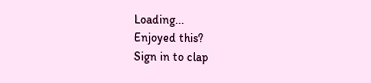Loading...
Enjoyed this?
Sign in to clap